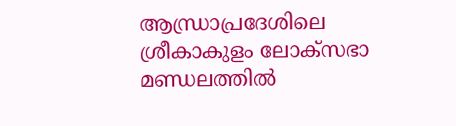ആന്ധ്രാപ്രദേശിലെ ശ്രീകാകുളം ലോക്സഭാ മണ്ഡലത്തിൽ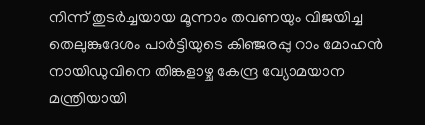നിന്ന് തുടർച്ചയായ മൂന്നാം തവണയും വിജയിച്ച തെലുങ്കുദേശം പാർട്ടിയുടെ കിഞ്ജരപ്പു റാം മോഹൻ നായിഡുവിനെ തിങ്കളാഴ്ച കേന്ദ്ര വ്യോമയാന മന്ത്രിയായി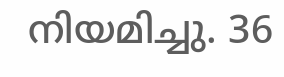നിയമിച്ചു. 36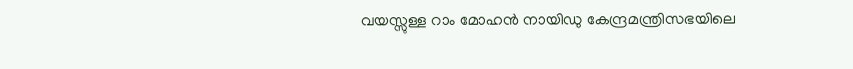വയസ്സുള്ള റാം മോഹൻ നായിഡു കേന്ദ്രമന്ത്രിസഭയിലെ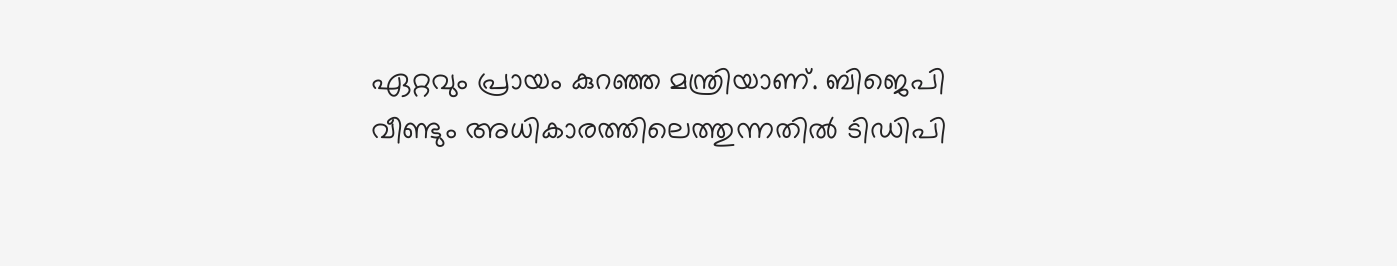ഏറ്റവും പ്രായം കുറഞ്ഞ മന്ത്രിയാണ്. ബിജെപി വീണ്ടും അധികാരത്തിലെത്തുന്നതിൽ ടിഡിപി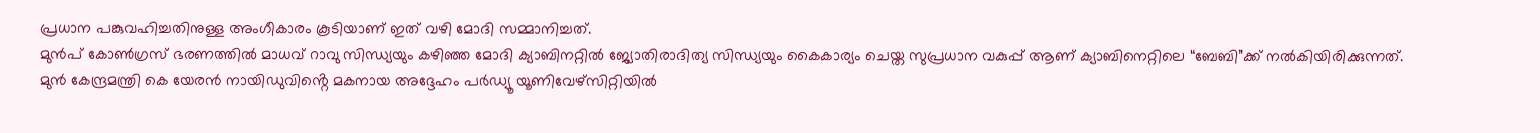പ്രധാന പങ്കുവഹിച്ചതിനുള്ള അംഗീകാരം കൂടിയാണ് ഇത് വഴി മോദി സമ്മാനിച്ചത്.
മുൻപ് കോൺഗ്രസ് ഭരണത്തിൽ മാധവ് റാവു സിന്ധ്യയും കഴിഞ്ഞ മോദി ക്യാബിനറ്റിൽ ജ്യോതിരാദിത്യ സിന്ധ്യയും കൈകാര്യം ചെയ്ത സുപ്രധാന വകുപ്പ് ആണ് ക്യാബിനെറ്റിലെ “ബേബി”ക്ക് നൽകിയിരിക്കുന്നത്.
മുൻ കേന്ദ്രമന്ത്രി കെ യേരൻ നായിഡുവിൻ്റെ മകനായ അദ്ദേഹം പർഡ്യൂ യൂണിവേഴ്സിറ്റിയിൽ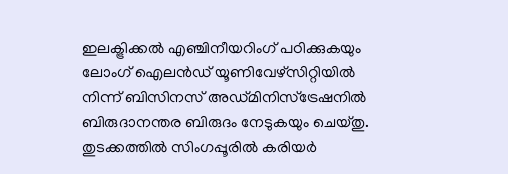ഇലക്ട്രിക്കൽ എഞ്ചിനീയറിംഗ് പഠിക്കുകയും ലോംഗ് ഐലൻഡ് യൂണിവേഴ്സിറ്റിയിൽ നിന്ന് ബിസിനസ് അഡ്മിനിസ്ട്രേഷനിൽ ബിരുദാനന്തര ബിരുദം നേടുകയും ചെയ്തു. തുടക്കത്തിൽ സിംഗപ്പൂരിൽ കരിയർ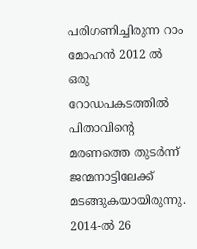പരിഗണിച്ചിരുന്ന റാം മോഹൻ 2012 ൽ ഒരു റോഡപകടത്തിൽ പിതാവിൻ്റെ മരണത്തെ തുടർന്ന് ജന്മനാട്ടിലേക്ക് മടങ്ങുകയായിരുന്നു.
2014-ൽ 26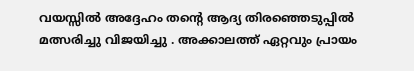വയസ്സിൽ അദ്ദേഹം തൻ്റെ ആദ്യ തിരഞ്ഞെടുപ്പിൽ മത്സരിച്ചു വിജയിച്ചു . അക്കാലത്ത് ഏറ്റവും പ്രായം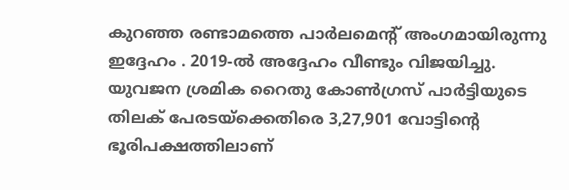കുറഞ്ഞ രണ്ടാമത്തെ പാർലമെൻ്റ് അംഗമായിരുന്നു ഇദ്ദേഹം . 2019-ൽ അദ്ദേഹം വീണ്ടും വിജയിച്ചു. യുവജന ശ്രമിക റൈതു കോൺഗ്രസ് പാർട്ടിയുടെ തിലക് പേരടയ്ക്കെതിരെ 3,27,901 വോട്ടിൻ്റെ ഭൂരിപക്ഷത്തിലാണ്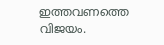ഇത്തവണത്തെ വിജയം.